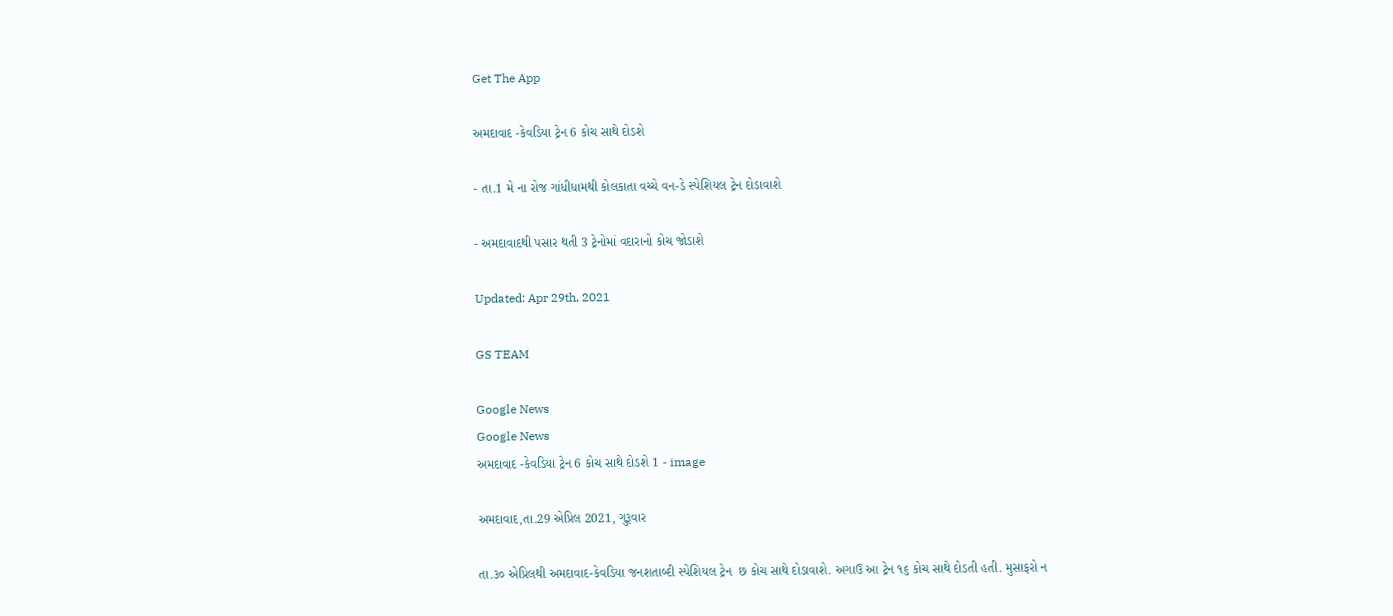Get The App

અમદાવાદ -કેવડિયા ટ્રેન 6 કોચ સાથે દોડશે

- તા.1 મે ના રોજ ગાંધીધામથી કોલકાતા વચ્ચે વન-ડે સ્પેશિયલ ટ્રેન દોડાવાશે

- અમદાવાદથી પસાર થતી 3 ટ્રેનોમાં વદારાનો કોચ જોડાશે

Updated: Apr 29th, 2021

GS TEAM

Google News
Google News
અમદાવાદ -કેવડિયા ટ્રેન 6 કોચ સાથે દોડશે 1 - image

અમદાવાદ,તા.29 એપ્રિલ 2021, ગુરૂવાર

તા.૩૦ એપ્રિલથી અમદાવાદ-કેવડિયા જનશતાબ્દી સ્પેશિયલ ટ્રેન  છ કોચ સાથે દોડાવાશે. અગાઉ આ ટ્રેન ૧૬ કોચ સાથે દોડતી હતી. મુસાફરો ન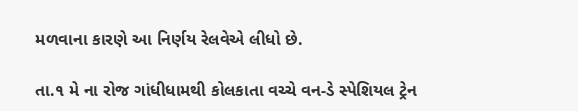મળવાના કારણે આ નિર્ણય રેલવેએ લીધો છે.

તા.૧ મે ના રોજ ગાંધીધામથી કોલકાતા વચ્ચે વન-ડે સ્પેશિયલ ટ્રેન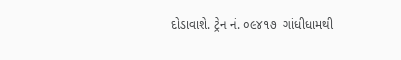દોડાવાશે. ટ્રેન નં. ૦૯૪૧૭  ગાંધીધામથી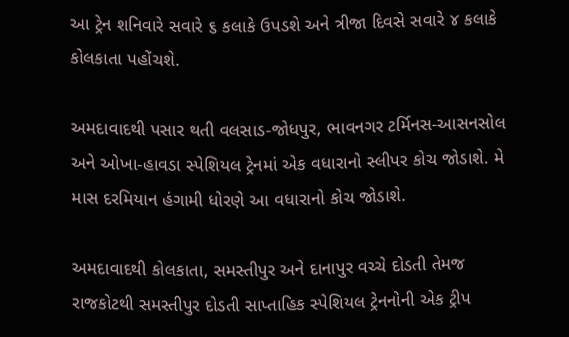આ ટ્રેન શનિવારે સવારે ૬ કલાકે ઉપડશે અને ત્રીજા દિવસે સવારે ૪ કલાકે કોલકાતા પહોંચશે.

અમદાવાદથી પસાર થતી વલસાડ-જોધપુર, ભાવનગર ટર્મિનસ-આસનસોલ અને ઓખા-હાવડા સ્પેશિયલ ટ્રેનમાં એક વધારાનો સ્લીપર કોચ જોડાશે. મે માસ દરમિયાન હંગામી ધોરણે આ વધારાનો કોચ જોડાશે.

અમદાવાદથી કોલકાતા, સમસ્તીપુર અને દાનાપુર વચ્ચે દોડતી તેમજ રાજકોટથી સમસ્તીપુર દોડતી સાપ્તાહિક સ્પેશિયલ ટ્રેનનોની એક ટ્રીપ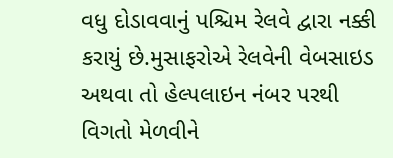વધુ દોડાવવાનું પશ્ચિમ રેલવે દ્વારા નક્કી કરાયું છે.મુસાફરોએ રેલવેની વેબસાઇડ અથવા તો હેલ્પલાઇન નંબર પરથી વિગતો મેળવીને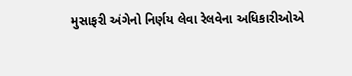મુસાફરી અંગેનો નિર્ણય લેવા રેલવેના અધિકારીઓએ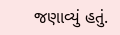જણાવ્યું હતું.